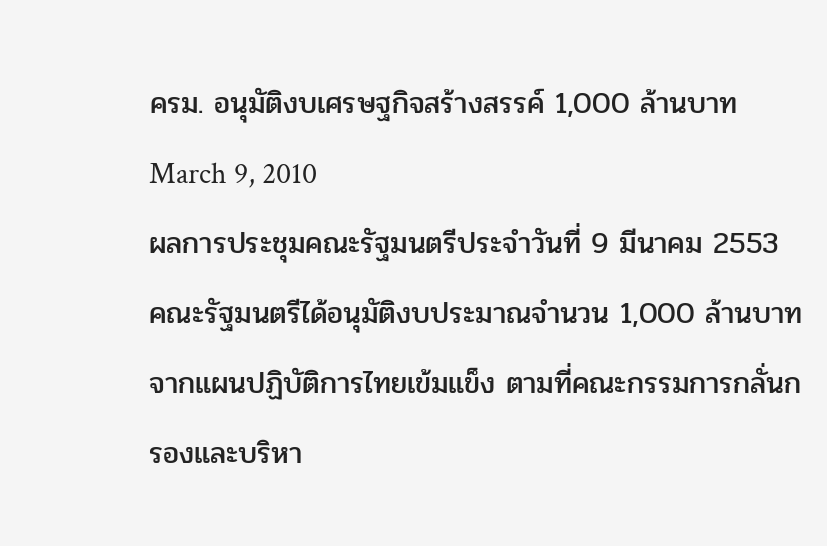ครม. อนุมัติงบเศรษฐกิจสร้างสรรค์ 1,000 ล้านบาท
March 9, 2010
ผลการประชุมคณะรัฐมนตรีประจำวันที่ 9 มีนาคม 2553 คณะรัฐมนตรีได้อนุมัติงบประมาณจำนวน 1,000 ล้านบาท จากแผนปฏิบัติการไทยเข้มแข็ง ตามที่คณะกรรมการกลั่นกรองและบริหา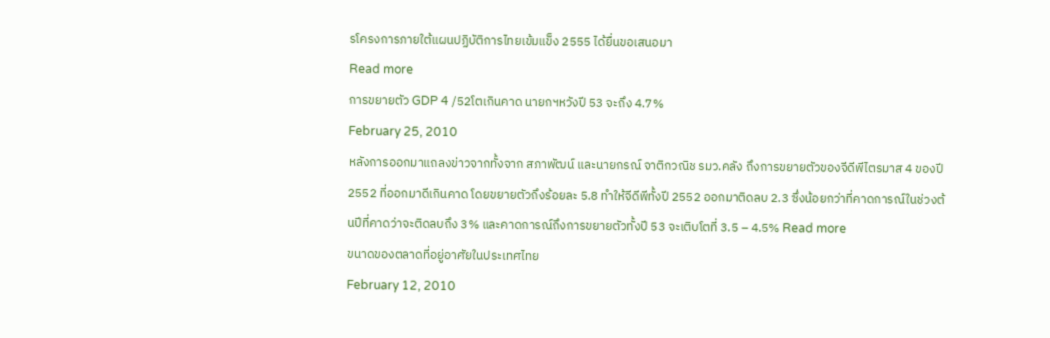รโครงการภายใต้แผนปฏิบัติการไทยเข้มแข็ง 2555 ได้ยื่นขอเสนอมา
Read more
การขยายตัว GDP 4 /52โตเกินคาด นายกฯหวังปี 53 จะถึง 4.7%
February 25, 2010
หลังการออกมาแถลงข่าวจากทั้งจาก สภาพัฒน์ และนายกรณ์ จาติกวณิช รมว.คลัง ถึงการขยายตัวของจีดีพีไตรมาส 4 ของปี 2552 ที่ออกมาดีเกินคาด โดยขยายตัวถึงร้อยละ 5.8 ทำให้จีดีพีทั้งปี 2552 ออกมาติดลบ 2.3 ซึ่งน้อยกว่าที่คาดการณ์ในช่วงต้นปีที่คาดว่าจะติดลบถึง 3% และคาดการณ์ถึงการขยายตัวทั้งปี 53 จะเติบโตที่ 3.5 – 4.5% Read more
ขนาดของตลาดที่อยู่อาศัยในประเทศไทย
February 12, 2010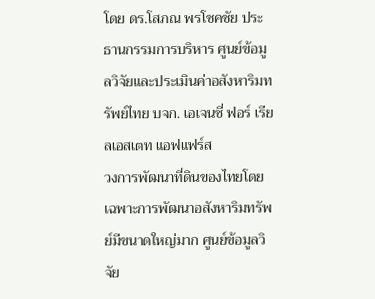โดย ดร.โสภณ พรโชคชัย ประธานกรรมการบริหาร ศูนย์ข้อมูลวิจัยและประเมินค่าอสังหาริมทรัพย์ไทย บจก. เอเจนซี่ ฟอร์ เรียลเอสเตท แอฟแฟร์ส
วงการพัฒนาที่ดินของไทยโดยเฉพาะการพัฒนาอสังหาริมทรัพย์มีขนาดใหญ่มาก ศูนย์ข้อมูลวิจัย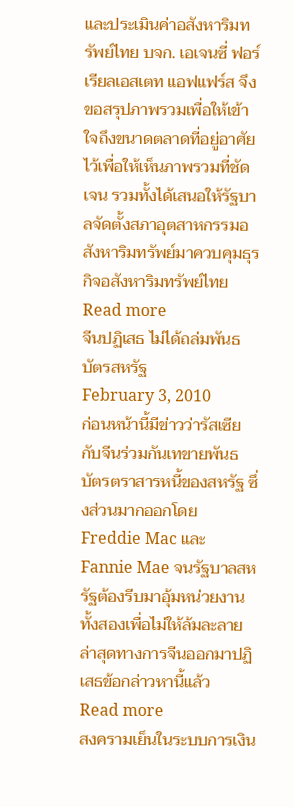และประเมินค่าอสังหาริมทรัพย์ไทย บจก. เอเจนซี่ ฟอร์ เรียลเอสเตท แอฟแฟร์ส จึงขอสรุปภาพรวมเพื่อให้เข้าใจถึงขนาดตลาดที่อยู่อาศัยไว้เพื่อให้เห็นภาพรวมที่ชัดเจน รวมทั้งได้เสนอให้รัฐบาลจัดตั้งสภาอุตสาหกรรมอสังหาริมทรัพย์มาควบคุมธุรกิจอสังหาริมทรัพย์ไทย
Read more
จีนปฏิเสธ ไม่ได้ถล่มพันธบัตรสหรัฐ
February 3, 2010
ก่อนหน้านี้มีข่าวว่ารัสเซียกับจีนร่วมกันเทขายพันธบัตรตราสารหนี้ของสหรัฐ ซึ่งส่วนมากออกโดย Freddie Mac และ Fannie Mae จนรัฐบาลสหรัฐต้องรีบมาอุ้มหน่วยงานทั้งสองเพื่อไม่ให้ล้มละลาย ล่าสุดทางการจีนออกมาปฏิเสธข้อกล่าวหานี้แล้ว
Read more
สงครามเย็นในระบบการเงิน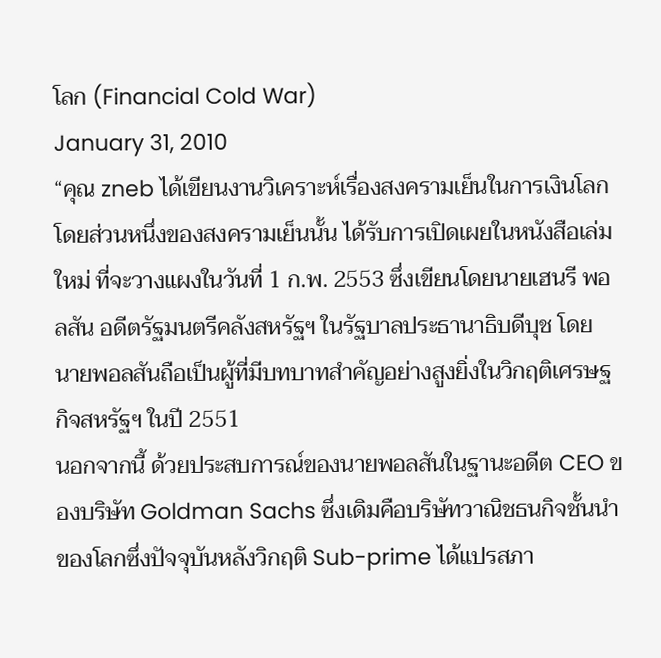โลก (Financial Cold War)
January 31, 2010
“คุณ zneb ได้เขียนงานวิเคราะห์เรื่องสงครามเย็นในการเงินโลกโดยส่วนหนึ่งของสงครามเย็นนั้น ได้รับการเปิดเผยในหนังสือเล่มใหม่ ที่จะวางแผงในวันที่ 1 ก.พ. 2553 ซึ่งเขียนโดยนายเฮนรี พอลสัน อดีตรัฐมนตรีคลังสหรัฐฯ ในรัฐบาลประธานาธิบดีบุช โดย นายพอลสันถือเป็นผู้ที่มีบทบาทสำคัญอย่างสูงยิ่งในวิกฤติเศรษฐกิจสหรัฐฯ ในปี 2551
นอกจากนี้ ด้วยประสบการณ์ของนายพอลสันในฐานะอดีต CEO ของบริษัท Goldman Sachs ซึ่งเดิมคือบริษัทวาณิชธนกิจชั้นนำของโลกซึ่งปัจจุบันหลังวิกฤติ Sub-prime ได้แปรสภา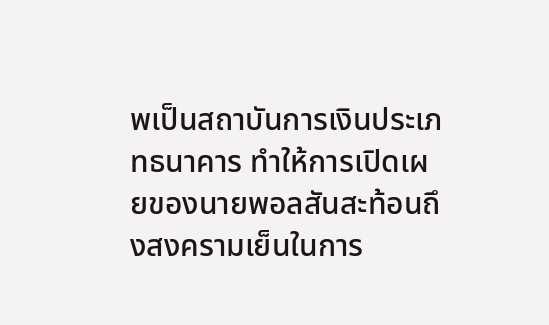พเป็นสถาบันการเงินประเภทธนาคาร ทำให้การเปิดเผยของนายพอลสันสะท้อนถึงสงครามเย็นในการ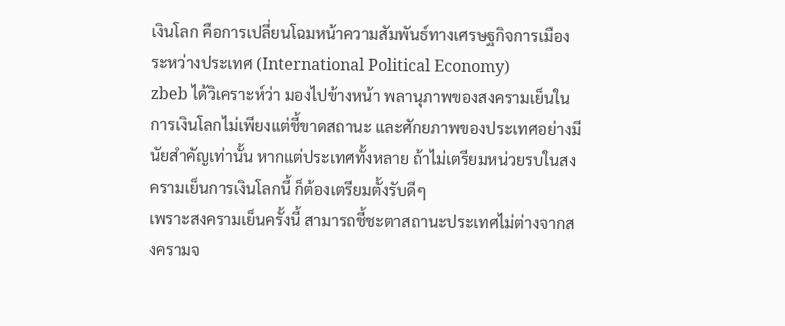เงินโลก คือการเปลี่ยนโฉมหน้าความสัมพันธ์ทางเศรษฐกิจการเมืองระหว่างประเทศ (International Political Economy)
zbeb ได้วิเคราะห์ว่า มองไปข้างหน้า พลานุภาพของสงครามเย็นในการเงินโลกไม่เพียงแต่ชี้ขาดสถานะ และศักยภาพของประเทศอย่างมีนัยสำคัญเท่านั้น หากแต่ประเทศทั้งหลาย ถ้าไม่เตรียมหน่วยรบในสงครามเย็นการเงินโลกนี้ ก็ต้องเตรียมตั้งรับดีๆ
เพราะสงครามเย็นครั้งนี้ สามารถชี้ชะตาสถานะประเทศไม่ต่างจากสงครามจ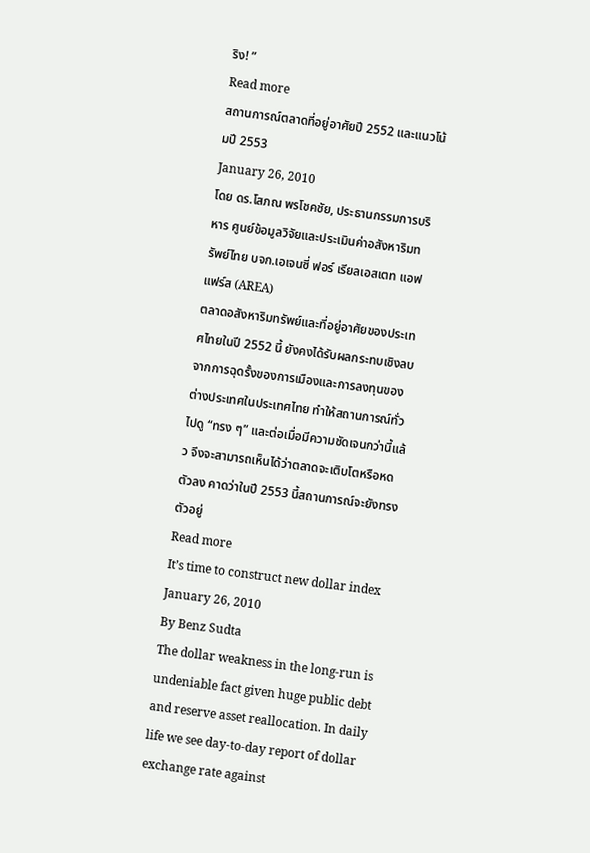ริง! ”
Read more
สถานการณ์ตลาดที่อยู่อาศัยปี 2552 และแนวโน้มปี 2553
January 26, 2010
โดย ดร.โสภณ พรโชคชัย, ประธานกรรมการบริหาร ศูนย์ข้อมูลวิจัยและประเมินค่าอสังหาริมทรัพย์ไทย บจก.เอเจนซี่ ฟอร์ เรียลเอสเตท แอฟแฟร์ส (AREA)
ตลาดอสังหาริมทรัพย์และที่อยู่อาศัยของประเทศไทยในปี 2552 นี้ ยังคงได้รับผลกระทบเชิงลบจากการฉุดรั้งของการเมืองและการลงทุนของต่างประเทศในประเทศไทย ทำให้สถานการณ์ทั่วไปดู “ทรง ๆ” และต่อเมื่อมีความชัดเจนกว่านี้แล้ว จึงจะสามารถเห็นได้ว่าตลาดจะเติบโตหรือหดตัวลง คาดว่าในปี 2553 นี้สถานการณ์จะยังทรงตัวอยู่
Read more
It’s time to construct new dollar index
January 26, 2010
By Benz Sudta
The dollar weakness in the long-run is undeniable fact given huge public debt and reserve asset reallocation. In daily life we see day-to-day report of dollar exchange rate against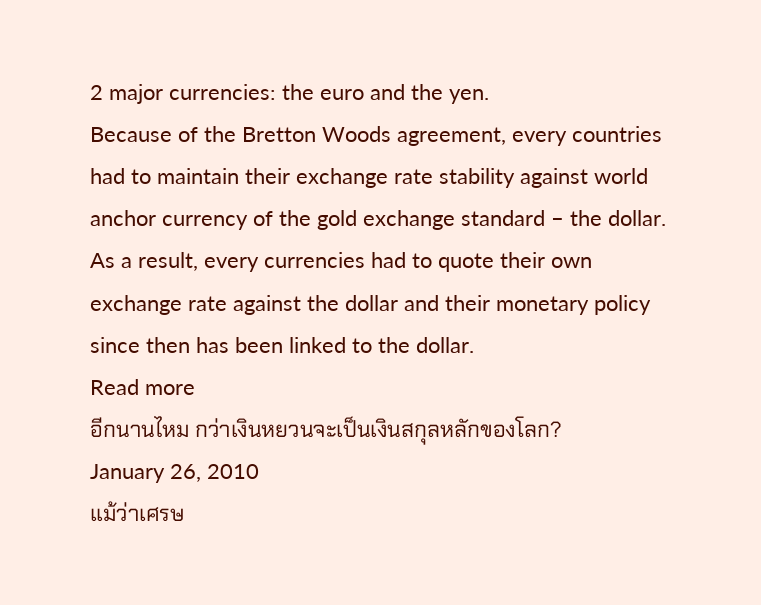2 major currencies: the euro and the yen.
Because of the Bretton Woods agreement, every countries had to maintain their exchange rate stability against world anchor currency of the gold exchange standard – the dollar. As a result, every currencies had to quote their own exchange rate against the dollar and their monetary policy since then has been linked to the dollar.
Read more
อีกนานไหม กว่าเงินหยวนจะเป็นเงินสกุลหลักของโลก?
January 26, 2010
แม้ว่าเศรษ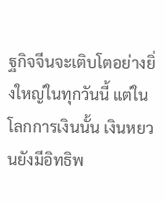ฐกิจจีนจะเติบโตอย่างยิ่งใหญ่ในทุกวันนี้ แต่ในโลกการเงินนั้น เงินหยวนยังมีอิทธิพ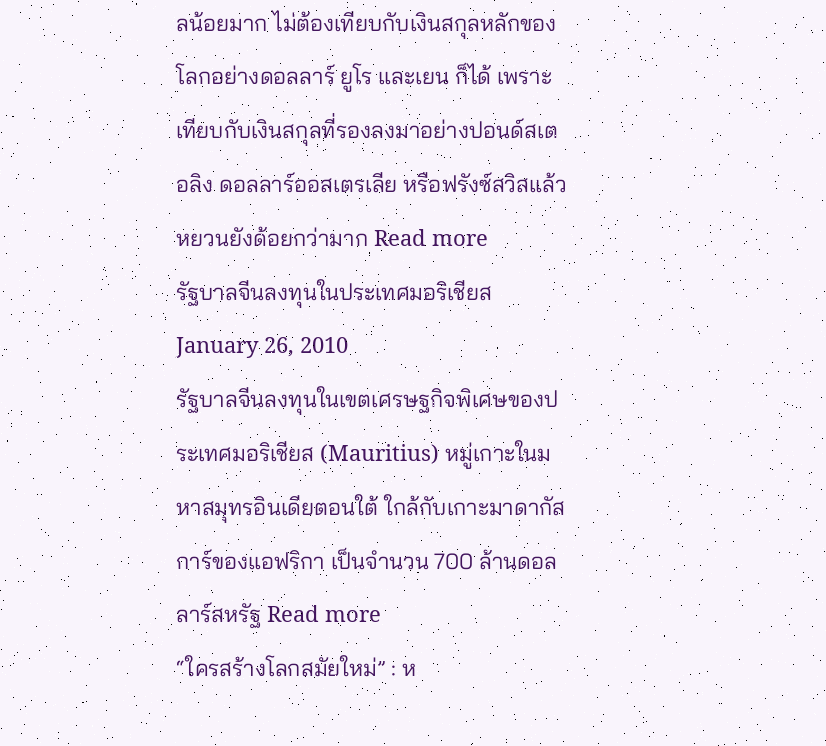ลน้อยมาก ไม่ต้องเทียบกับเงินสกุลหลักของโลกอย่างดอลลาร์ ยูโร และเยน ก็ได้ เพราะเทียบกับเงินสกุลที่รองลงมาอย่างปอนด์สเตอลิง ดอลลาร์ออสเตรเลีย หรือฟรังซ์สวิสแล้ว หยวนยังด้อยกว่ามาก Read more
รัฐบาลจีนลงทุนในประเทศมอริเชียส
January 26, 2010
รัฐบาลจีนลงทุนในเขตเศรษฐกิจพิเศษของประเทศมอริเชียส (Mauritius) หมู่เกาะในมหาสมุทรอินเดียตอนใต้ ใกล้กับเกาะมาดากัสการ์ของแอฟริกา เป็นจำนวน 700 ล้านดอลลาร์สหรัฐ Read more
“ใครสร้างโลกสมัยใหม่” : ห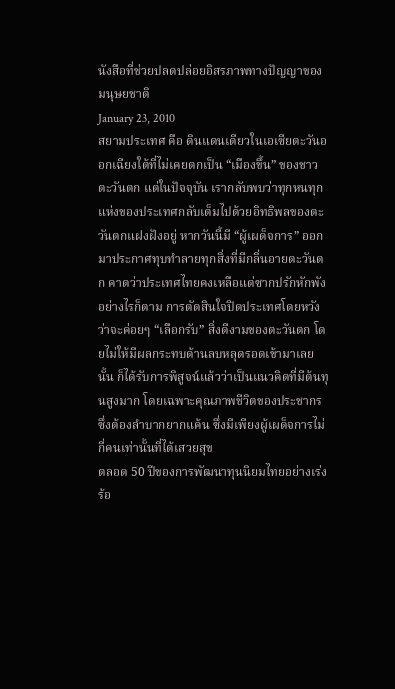นังสือที่ช่วยปลดปล่อยอิสรภาพทางปัญญาของมนุษยชาติ
January 23, 2010
สยามประเทศ คือ ดินแดนเดียวในเอเซียตะวันออกเฉียงใต้ที่ไม่เคยตกเป็น “เมืองขึ้น” ของชาวตะวันตก แต่ในปัจจุบัน เรากลับพบว่าทุกหนทุกแห่งของประเทศกลับเต็มไปด้วยอิทธิพลของตะวันตกแฝงฝังอยู่ หากวันนี้มี “ผู้เผด็จการ” ออกมาประกาศทุบทำลายทุกสิ่งที่มีกลิ่นอายตะวันตก คาดว่าประเทศไทยคงเหลือแต่ซากปรักหักพัง
อย่างไรก็ตาม การตัดสินใจปิดประเทศโดยหวังว่าจะค่อยๆ “เลือกรับ” สิ่งดีงามของตะวันตก โดยไม่ให้มีผลกระทบด้านลบหลุดรอดเข้ามาเลยนั้น ก็ได้รับการพิสูจน์แล้วว่าเป็นแนวคิดที่มีต้นทุนสูงมาก โดยเฉพาะคุณภาพชีวิตของประชากรซึ่งต้องลำบากยากแค้น ซึ่งมีเพียงผู้เผด็จการไม่กี่คนเท่านั้นที่ได้เสวยสุข
ตลอด 50 ปีของการพัฒนาทุนนิยมไทยอย่างเร่งร้อ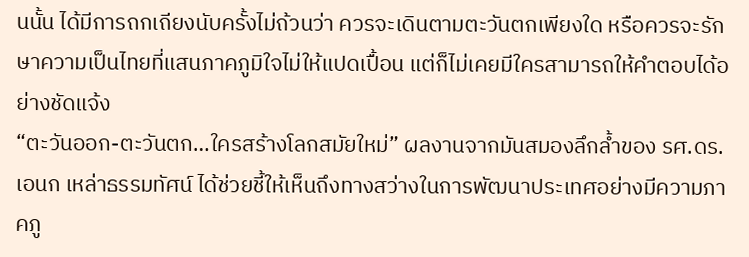นนั้น ได้มีการถกเถียงนับครั้งไม่ถ้วนว่า ควรจะเดินตามตะวันตกเพียงใด หรือควรจะรักษาความเป็นไทยที่แสนภาคภูมิใจไม่ให้แปดเปื้อน แต่ก็ไม่เคยมีใครสามารถให้คำตอบได้อย่างชัดแจ้ง
“ตะวันออก-ตะวันตก…ใครสร้างโลกสมัยใหม่” ผลงานจากมันสมองลึกล้ำของ รศ.ดร. เอนก เหล่าธรรมทัศน์ ได้ช่วยชี้ให้เห็นถึงทางสว่างในการพัฒนาประเทศอย่างมีความภาคภู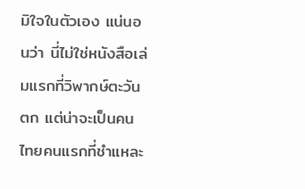มิใจในตัวเอง แน่นอนว่า นี่ไม่ใช่หนังสือเล่มแรกที่วิพากษ์ตะวันตก แต่น่าจะเป็นคนไทยคนแรกที่ชำแหละ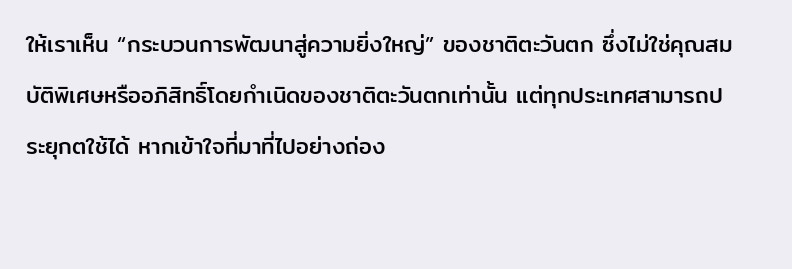ให้เราเห็น “กระบวนการพัฒนาสู่ความยิ่งใหญ่” ของชาติตะวันตก ซึ่งไม่ใช่คุณสมบัติพิเศษหรืออภิสิทธิ์โดยกำเนิดของชาติตะวันตกเท่านั้น แต่ทุกประเทศสามารถประยุกตใช้ได้ หากเข้าใจที่มาที่ไปอย่างถ่อง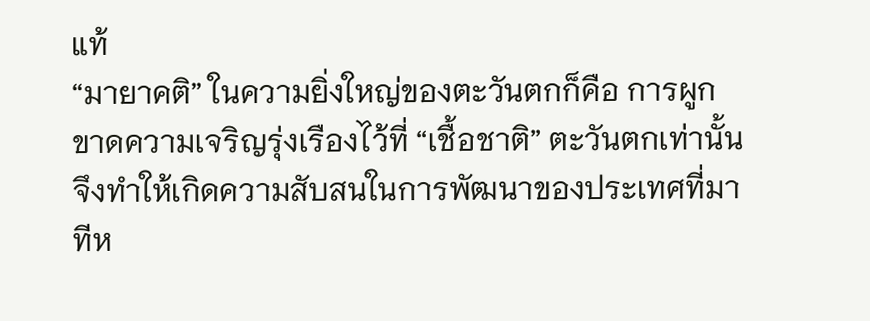แท้
“มายาคติ” ในความยิ่งใหญ่ของตะวันตกก็คือ การผูกขาดความเจริญรุ่งเรืองไว้ที่ “เชื้อชาติ” ตะวันตกเท่านั้น จึงทำให้เกิดความสับสนในการพัฒนาของประเทศที่มาทีห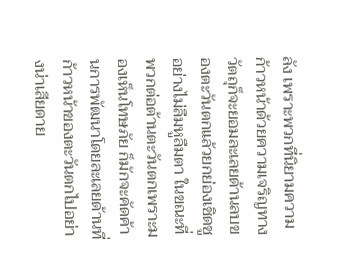ลัง เพราะพวกที่นิยามความก้าวหน้าด้วยความเจริญทางวัตถุก็จะยอมละเลยด้านลบของตะวันตกแล้วยกย่องเชิดชูอย่างไม่ลืมหูลืมตา ในขณะที่พวกต่อต้านตะวันตกเพราะมองเห็นโทษภัย ก็มักจะคัดค้านการพัฒนาโดยละเลยด้านที่ก้าวหน้าของตะวันตกไปอย่างน่าเสียดาย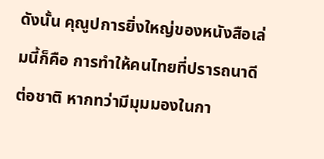ดังนั้น คุณูปการยิ่งใหญ่ของหนังสือเล่มนี้ก็คือ การทำให้คนไทยที่ปรารถนาดีต่อชาติ หากทว่ามีมุมมองในกา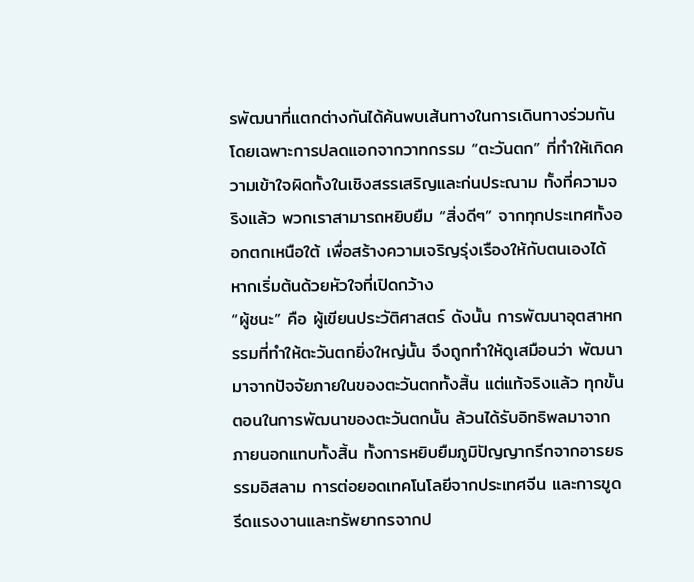รพัฒนาที่แตกต่างกันได้ค้นพบเส้นทางในการเดินทางร่วมกัน โดยเฉพาะการปลดแอกจากวาทกรรม “ตะวันตก” ที่ทำให้เกิดความเข้าใจผิดทั้งในเชิงสรรเสริญและก่นประณาม ทั้งที่ความจริงแล้ว พวกเราสามารถหยิบยืม “สิ่งดีๆ” จากทุกประเทศทั้งออกตกเหนือใต้ เพื่อสร้างความเจริญรุ่งเรืองให้กับตนเองได้ หากเริ่มต้นด้วยหัวใจที่เปิดกว้าง
“ผู้ชนะ” คือ ผู้เขียนประวัติศาสตร์ ดังนั้น การพัฒนาอุตสาหกรรมที่ทำให้ตะวันตกยิ่งใหญ่นั้น จึงถูกทำให้ดูเสมือนว่า พัฒนามาจากปัจจัยภายในของตะวันตกทั้งสิ้น แต่แท้จริงแล้ว ทุกขั้นตอนในการพัฒนาของตะวันตกนั้น ล้วนได้รับอิทธิพลมาจากภายนอกแทบทั้งสิ้น ทั้งการหยิบยืมภูมิปัญญากรีกจากอารยธรรมอิสลาม การต่อยอดเทคโนโลยีจากประเทศจีน และการขูดรีดแรงงานและทรัพยากรจากป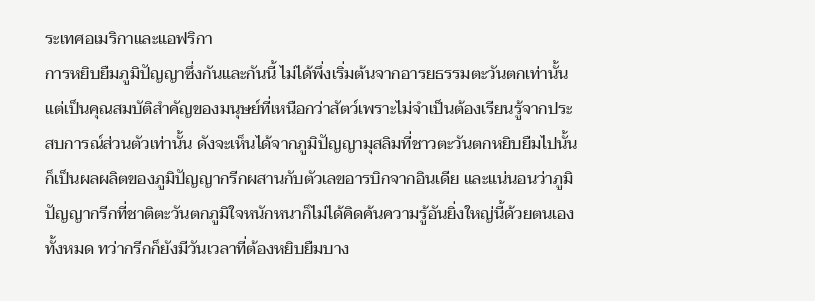ระเทศอเมริกาและแอฟริกา
การหยิบยืมภูมิปัญญาซึ่งกันและกันนี้ ไม่ได้พึ่งเริ่มต้นจากอารยธรรมตะวันตกเท่านั้น แต่เป็นคุณสมบัติสำคัญของมนุษย์ที่เหนือกว่าสัตว์เพราะไม่จำเป็นต้องเรียนรู้จากประสบการณ์ส่วนตัวเท่านั้น ดังจะเห็นได้จากภูมิปัญญามุสลิมที่ชาวตะวันตกหยิบยืมไปนั้น ก็เป็นผลผลิตของภูมิปัญญากรีกผสานกับตัวเลขอารบิกจากอินเดีย และแน่นอนว่าภูมิปัญญากรีกที่ชาติตะวันตกภูมิใจหนักหนาก็ไม่ได้คิดค้นความรู้อันยิ่งใหญ่นี้ด้วยตนเองทั้งหมด ทว่ากรีกก็ยังมีวันเวลาที่ต้องหยิบยืมบาง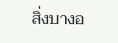สิ่งบางอ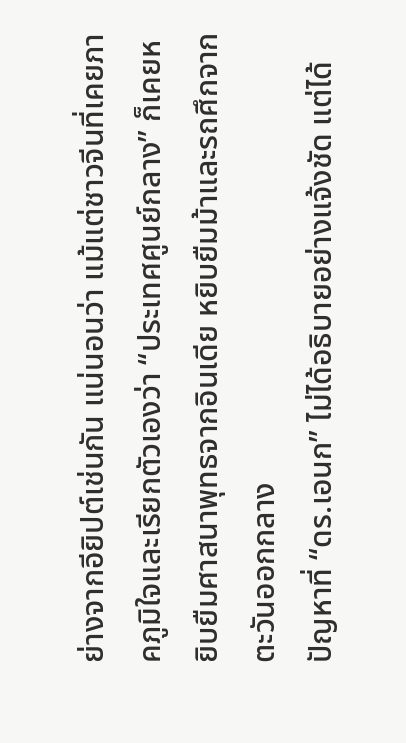ย่างจากอียิปต์เช่นกัน แน่นอนว่า แม้แต่ชาวจีนที่เคยภาคภูมิใจและเรียกตัวเองว่า “ประเทศศูนย์กลาง” ก็เคยหยิบยืมศาสนาพุทธจากอินเดีย หยิบยืมม้าและรถศึกจากตะวันออกกลาง
ปัญหาที่ “ดร.เอนก” ไม่ได้อธิบายอย่างแจ้งชัด แต่ได้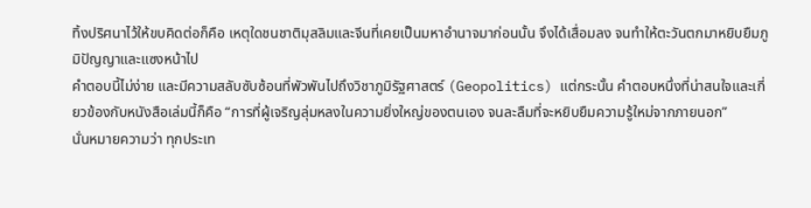ทิ้งปริศนาไว้ให้ขบคิดต่อก็คือ เหตุใดชนชาติมุสลิมและจีนที่เคยเป็นมหาอำนาจมาก่อนนั้น จึงได้เสื่อมลง จนทำให้ตะวันตกมาหยิบยืมภูมิปัญญาและแซงหน้าไป
คำตอบนี้ไม่ง่าย และมีความสลับซับซ้อนที่พัวพันไปถึงวิชาภูมิรัฐศาสตร์ (Geopolitics) แต่กระนั้น คำตอบหนึ่งที่น่าสนใจและเกี่ยวข้องกับหนังสือเล่มนี้ก็คือ “การที่ผู้เจริญลุ่มหลงในความยิ่งใหญ่ของตนเอง จนละลืมที่จะหยิบยืมความรู้ใหม่จากภายนอก”
นั่นหมายความว่า ทุกประเท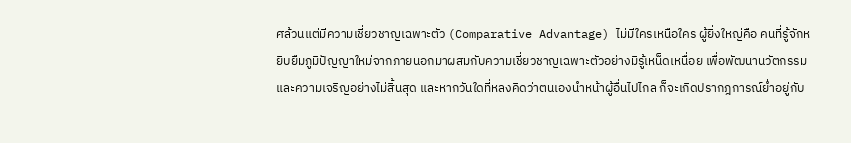ศล้วนแต่มีความเชี่ยวชาญเฉพาะตัว (Comparative Advantage) ไม่มีใครเหนือใคร ผู้ยิ่งใหญ่คือ คนที่รู้จักหยิบยืมภูมิปัญญาใหม่จากภายนอกมาผสมกับความเชี่ยวชาญเฉพาะตัวอย่างมิรู้เหน็ดเหนื่อย เพื่อพัฒนานวัตกรรมและความเจริญอย่างไม่สิ้นสุด และหากวันใดที่หลงคิดว่าตนเองนำหน้าผู้อื่นไปไกล ก็จะเกิดปรากฎการณ์ย่ำอยู่กับ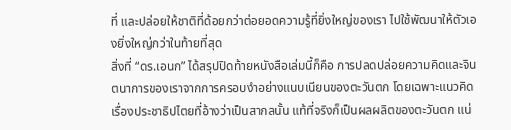ที่ และปล่อยให้ชาติที่ด้อยกว่าต่อยอดความรู้ที่ยิ่งใหญ่ของเรา ไปใช้พัฒนาให้ตัวเองยิ่งใหญ่กว่าในท้ายที่สุด
สิ่งที่ “ดร.เอนก” ได้สรุปปิดท้ายหนังสือเล่มนี้ก็คือ การปลดปล่อยความคิดและจินตนาการของเราจากการครอบงำอย่างแนบเนียนของตะวันตก โดยเฉพาะแนวคิดเรื่องประชาธิปไตยที่อ้างว่าเป็นสากลนั้น แท้ที่จริงก็เป็นผลผลิตของตะวันตก แน่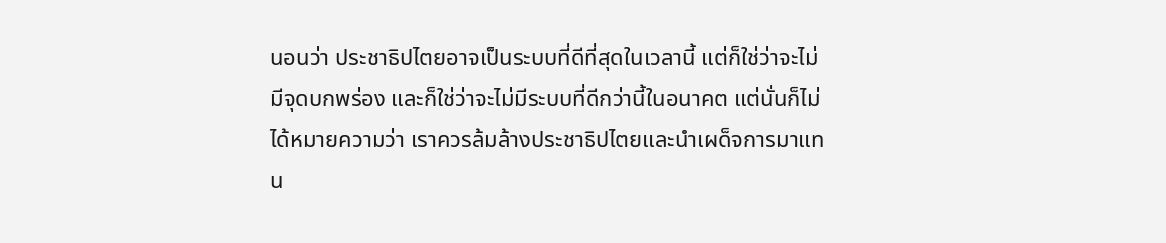นอนว่า ประชาธิปไตยอาจเป็นระบบที่ดีที่สุดในเวลานี้ แต่ก็ใช่ว่าจะไม่มีจุดบกพร่อง และก็ใช่ว่าจะไม่มีระบบที่ดีกว่านี้ในอนาคต แต่นั่นก็ไม่ได้หมายความว่า เราควรล้มล้างประชาธิปไตยและนำเผด็จการมาแทน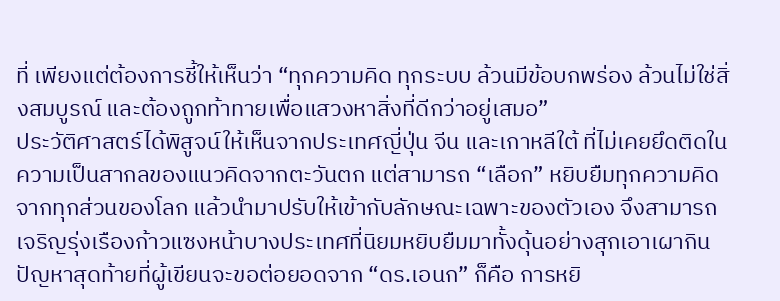ที่ เพียงแต่ต้องการชี้ให้เห็นว่า “ทุกความคิด ทุกระบบ ล้วนมีข้อบกพร่อง ล้วนไม่ใช่สิ่งสมบูรณ์ และต้องถูกท้าทายเพื่อแสวงหาสิ่งที่ดีกว่าอยู่เสมอ”
ประวัติศาสตร์ได้พิสูจน์ให้เห็นจากประเทศญี่ปุ่น จีน และเกาหลีใต้ ที่ไม่เคยยึดติดในความเป็นสากลของแนวคิดจากตะวันตก แต่สามารถ “เลือก” หยิบยืมทุกความคิด จากทุกส่วนของโลก แล้วนำมาปรับให้เข้ากับลักษณะเฉพาะของตัวเอง จึงสามารถเจริญรุ่งเรืองก้าวแซงหน้าบางประเทศที่นิยมหยิบยืมมาทั้งดุ้นอย่างสุกเอาเผากิน
ปัญหาสุดท้ายที่ผู้เขียนจะขอต่อยอดจาก “ดร.เอนก” ก็คือ การหยิ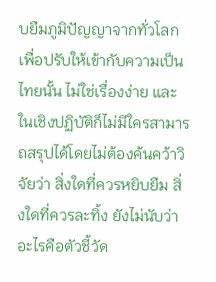บยืมภูมิปัญญาจากทั่วโลก เพื่อปรับให้เข้ากับความเป็นไทยนั้น ไม่ใช่เรื่องง่าย และในเชิงปฏิบัติก็ไม่มีใครสามารถสรุปได้โดยไม่ต้องค้นคว้าวิจัยว่า สิ่งใดที่ควรหยิบยืม สิ่งใดที่ควรละทิ้ง ยังไม่นับว่าอะไรคือตัวชี้วัด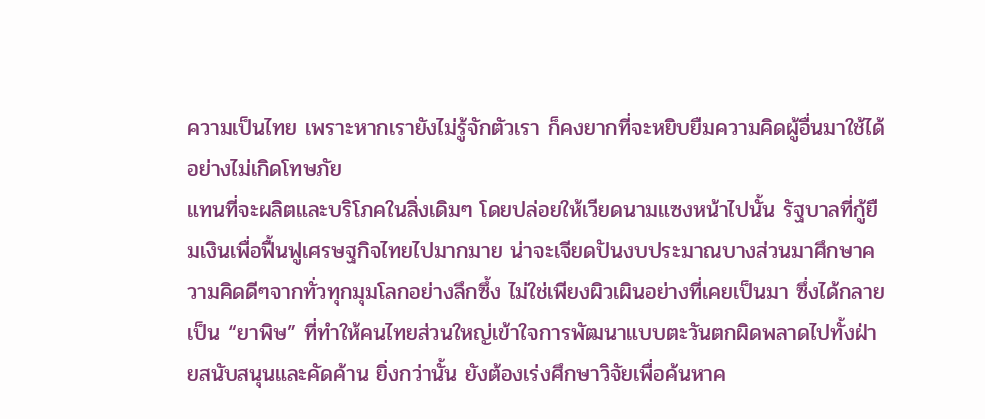ความเป็นไทย เพราะหากเรายังไม่รู้จักตัวเรา ก็คงยากที่จะหยิบยืมความคิดผู้อื่นมาใช้ได้อย่างไม่เกิดโทษภัย
แทนที่จะผลิตและบริโภคในสิ่งเดิมๆ โดยปล่อยให้เวียดนามแซงหน้าไปนั้น รัฐบาลที่กู้ยืมเงินเพื่อฟื้นฟูเศรษฐกิจไทยไปมากมาย น่าจะเจียดปันงบประมาณบางส่วนมาศึกษาความคิดดีๆจากทั่วทุกมุมโลกอย่างลึกซึ้ง ไม่ใช่เพียงผิวเผินอย่างที่เคยเป็นมา ซึ่งได้กลายเป็น “ยาพิษ” ที่ทำให้คนไทยส่วนใหญ่เข้าใจการพัฒนาแบบตะวันตกผิดพลาดไปทั้งฝ่ายสนับสนุนและคัดค้าน ยิ่งกว่านั้น ยังต้องเร่งศึกษาวิจัยเพื่อค้นหาค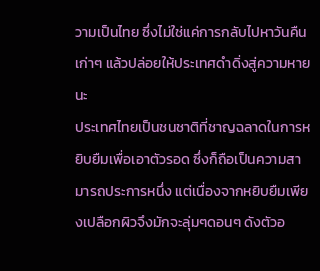วามเป็นไทย ซึ่งไม่ใช่แค่การกลับไปหาวันคืนเก่าๆ แล้วปล่อยให้ประเทศดำดิ่งสู่ความหายนะ
ประเทศไทยเป็นชนชาติที่ชาญฉลาดในการหยิบยืมเพื่อเอาตัวรอด ซึ่งก็ถือเป็นความสามารถประการหนึ่ง แต่เนื่องจากหยิบยืมเพียงเปลือกผิวจึงมักจะลุ่มๆดอนๆ ดังตัวอ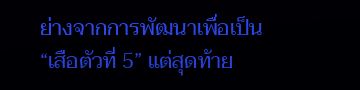ย่างจากการพัฒนาเพื่อเป็น “เสือตัวที่ 5” แต่สุดท้าย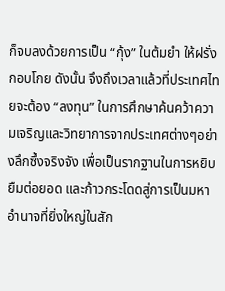ก็จบลงด้วยการเป็น “กุ้ง” ในต้มยำ ให้ฝรั่งกอบโกย ดังนั้น จึงถึงเวลาแล้วที่ประเทศไทยจะต้อง “ลงทุน” ในการศึกษาค้นคว้าความเจริญและวิทยาการจากประเทศต่างๆอย่างลึกซึ้งจริงจัง เพื่อเป็นรากฐานในการหยิบยืมต่อยอด และก้าวกระโดดสู่การเป็นมหาอำนาจที่ยิ่งใหญ่ในสัก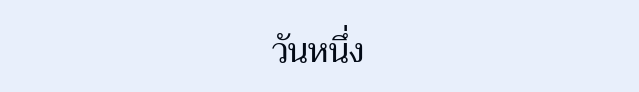วันหนึ่ง